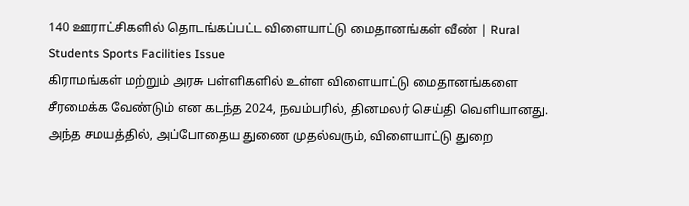140 ஊராட்சிகளில் தொடங்கப்பட்ட விளையாட்டு மைதானங்கள் வீண் | Rural Students Sports Facilities Issue
கிராமங்கள் மற்றும் அரசு பள்ளிகளில் உள்ள விளையாட்டு மைதானங்களை சீரமைக்க வேண்டும் என கடந்த 2024, நவம்பரில், தினமலர் செய்தி வெளியானது. அந்த சமயத்தில், அப்போதைய துணை முதல்வரும், விளையாட்டு துறை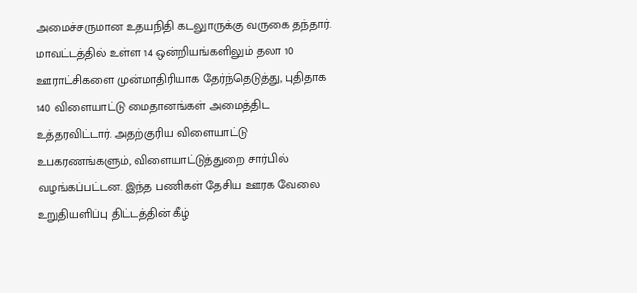அமைச்சருமான உதயநிதி கடலுாருக்கு வருகை தந்தார். மாவட்டத்தில் உள்ள 14 ஒன்றியங்களிலும் தலா 10 ஊராட்சிகளை முன்மாதிரியாக தேர்ந்தெடுத்து, புதிதாக 140 விளையாட்டு மைதானங்கள் அமைத்திட உத்தரவிட்டார். அதற்குரிய விளையாட்டு உபகரணங்களும், விளையாட்டுத்துறை சார்பில் வழங்கப்பட்டன. இந்த பணிகள் தேசிய ஊரக வேலை உறுதியளிப்பு திட்டத்தின் கீழ்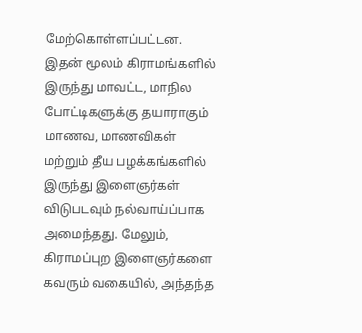மேற்கொள்ளப்பட்டன. இதன் மூலம் கிராமங்களில் இருந்து மாவட்ட, மாநில போட்டிகளுக்கு தயாராகும் மாணவ, மாணவிகள் மற்றும் தீய பழக்கங்களில் இருந்து இளைஞர்கள் விடுபடவும் நல்வாய்ப்பாக அமைந்தது. மேலும், கிராமப்புற இளைஞர்களை கவரும் வகையில், அந்தந்த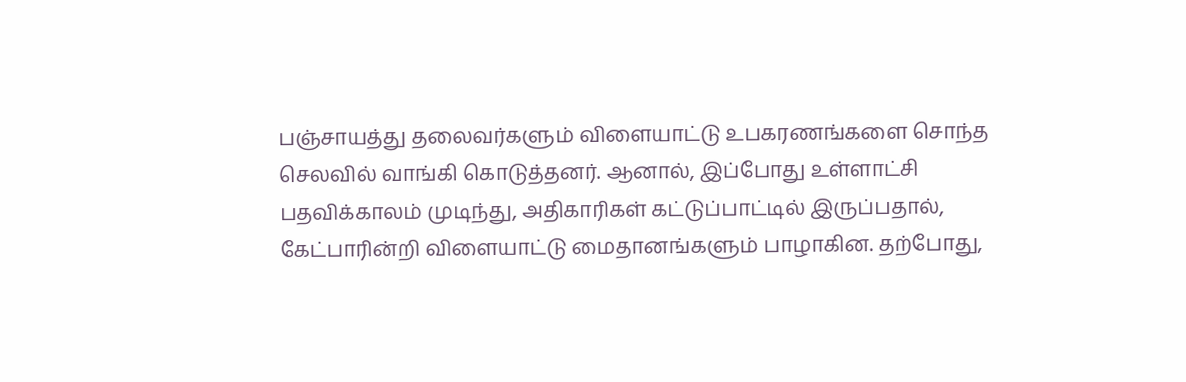பஞ்சாயத்து தலைவர்களும் விளையாட்டு உபகரணங்களை சொந்த செலவில் வாங்கி கொடுத்தனர். ஆனால், இப்போது உள்ளாட்சி பதவிக்காலம் முடிந்து, அதிகாரிகள் கட்டுப்பாட்டில் இருப்பதால், கேட்பாரின்றி விளையாட்டு மைதானங்களும் பாழாகின. தற்போது,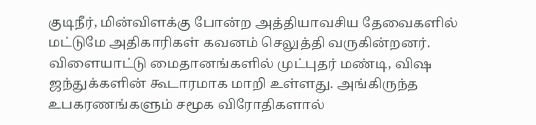குடிநீர், மின்விளக்கு போன்ற அத்தியாவசிய தேவைகளில் மட்டுமே அதிகாரிகள் கவனம் செலுத்தி வருகின்றனர். விளையாட்டு மைதானங்களில் முட்புதர் மண்டி, விஷ ஜந்துக்களின் கூடாரமாக மாறி உள்ளது. அங்கிருந்த உபகரணங்களும் சமூக விரோதிகளால்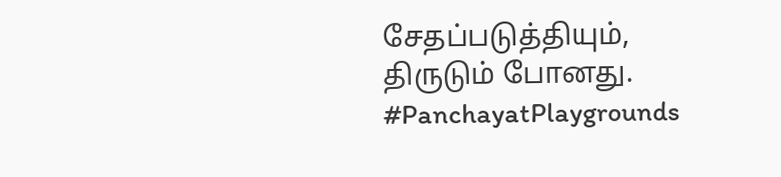சேதப்படுத்தியும், திருடும் போனது. #PanchayatPlaygrounds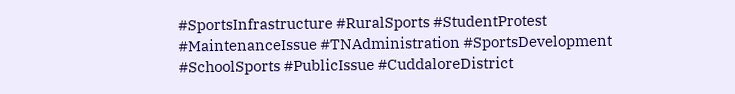#SportsInfrastructure #RuralSports #StudentProtest #MaintenanceIssue #TNAdministration #SportsDevelopment #SchoolSports #PublicIssue #CuddaloreDistrict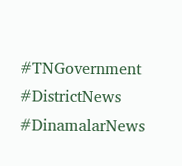#TNGovernment #DistrictNews #DinamalarNews